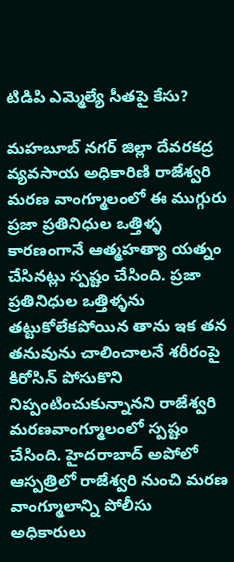టిడిపి ఎమ్మెల్యే సీతపై కేసు?

మహబూబ్ నగర్ జిల్లా దేవరకద్ర వ్యవసాయ అధికారిణి రాజేశ్వరి మరణ వాంగ్మూలంలో ఈ ముగ్గురు ప్రజా ప్రతినిధుల ఒత్తిళ్ళ కారణంగానే ఆత్మహత్యా యత్నం చేసినట్లు స్పష్టం చేసింది. ప్రజా ప్రతినిధుల ఒత్తిళ్ళను తట్టుకోలేకపోయిన తాను ఇక తన తనువును చాలించాలనే శరీరంపై కిరోసిన్ పోసుకొని నిప్పంటించుకున్నానని రాజేశ్వరి మరణవాంగ్మూలంలో స్పష్టం చేసింది. హైదరాబాద్ అపోలో ఆస్పత్రిలో రాజేశ్వరి నుంచి మరణ వాంగ్మూలాన్ని పోలీసు అధికారులు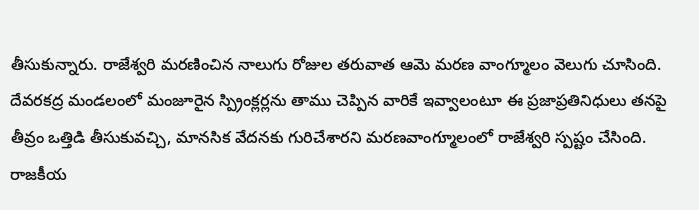తీసుకున్నారు. రాజేశ్వరి మరణించిన నాలుగు రోజుల తరువాత ఆమె మరణ వాంగ్మూలం వెలుగు చూసింది.
దేవరకద్ర మండలంలో మంజూరైన స్ప్రింక్లర్లను తాము చెప్పిన వారికే ఇవ్వాలంటూ ఈ ప్రజాప్రతినిధులు తనపై తీవ్రం ఒత్తిడి తీసుకువచ్చి, మానసిక వేదనకు గురిచేశారని మరణవాంగ్మూలంలో రాజేశ్వరి స్పష్టం చేసింది. రాజకీయ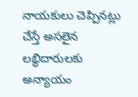నాయకులు చెప్పినట్లు చేస్తే అసలైన లబ్ధిదారులకు అన్యాయం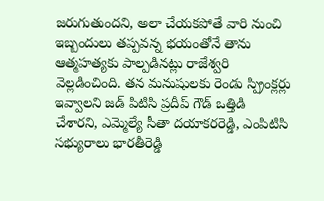జరుగుతుందని, అలా చేయకపోతే వారి నుంచి ఇబ్బందులు తప్పవన్న భయంతోనే తాను ఆత్మహత్యకు పాల్పడినట్లు రాజేశ్వరి వెల్లడించింది. తన మనుషులకు రెండు స్ప్రింక్లర్లు ఇవ్వాలని జడ్ పిటిసి ప్రదీప్ గౌడ్ ఒత్తిడి చేశారని, ఎమ్మెల్యే సీతా దయాకరరెడ్డి, ఎంపిటిసి సభ్యురాలు భారతీరెడ్డి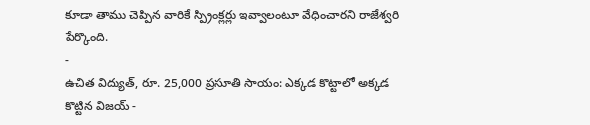కూడా తాము చెప్పిన వారికే స్ప్రింక్లర్లు ఇవ్వాలంటూ వేధించారని రాజేశ్వరి పేర్కొంది.
-
ఉచిత విద్యుత్, రూ. 25,000 ప్రసూతి సాయం: ఎక్కడ కొట్టాలో అక్కడ కొట్టిన విజయ్ -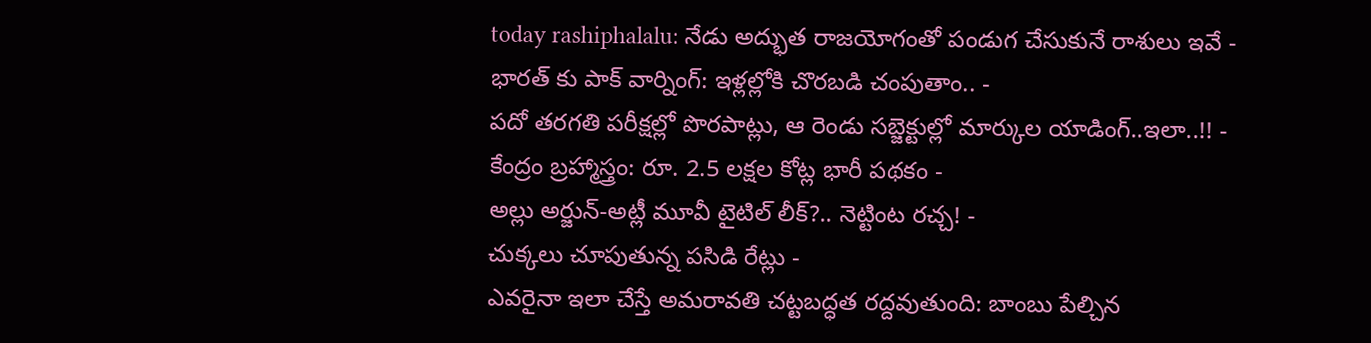today rashiphalalu: నేడు అద్భుత రాజయోగంతో పండుగ చేసుకునే రాశులు ఇవే -
భారత్ కు పాక్ వార్నింగ్: ఇళ్లల్లోకి చొరబడి చంపుతాం.. -
పదో తరగతి పరీక్షల్లో పొరపాట్లు, ఆ రెండు సబ్జెక్టుల్లో మార్కుల యాడింగ్..ఇలా..!! -
కేంద్రం బ్రహ్మాస్త్రం: రూ. 2.5 లక్షల కోట్ల భారీ పథకం -
అల్లు అర్జున్-అట్లీ మూవీ టైటిల్ లీక్?.. నెట్టింట రచ్చ! -
చుక్కలు చూపుతున్న పసిడి రేట్లు -
ఎవరైనా ఇలా చేస్తే అమరావతి చట్టబద్ధత రద్దవుతుంది: బాంబు పేల్చిన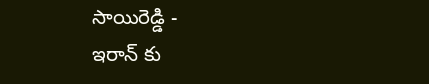సాయిరెడ్డి -
ఇరాన్ కు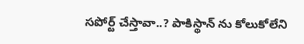సపోర్ట్ చేస్తావా..? పాకిస్థాన్ ను కోలుకోలేని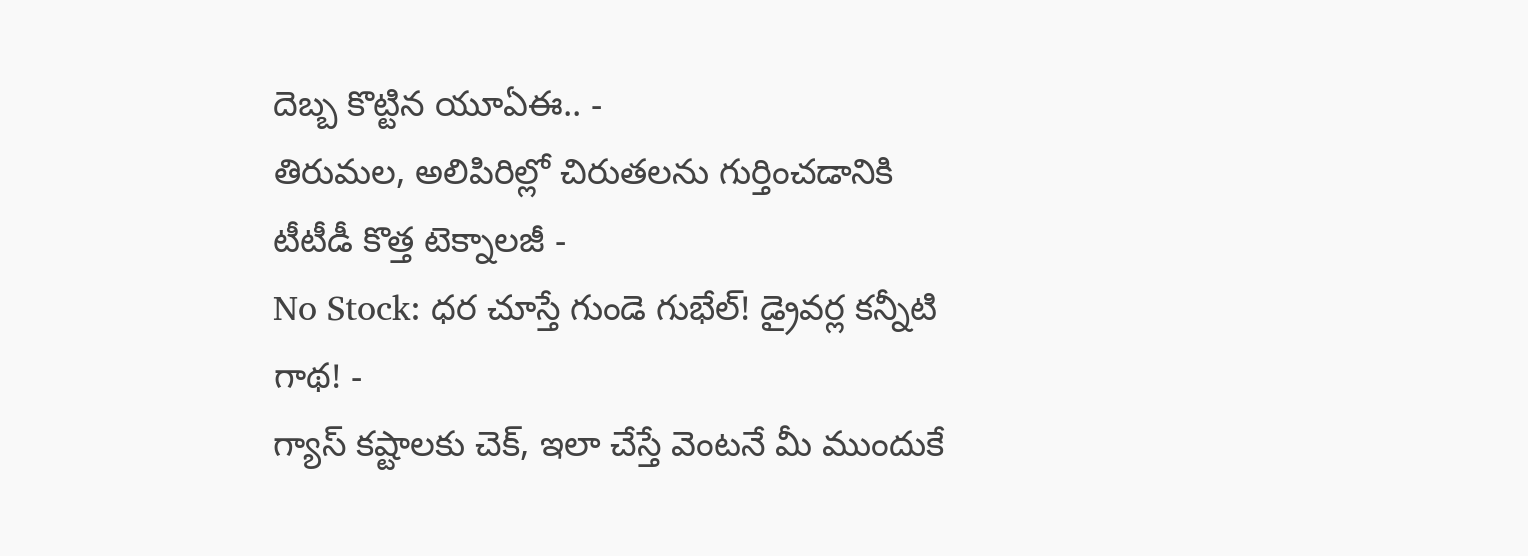దెబ్బ కొట్టిన యూఏఈ.. -
తిరుమల, అలిపిరిల్లో చిరుతలను గుర్తించడానికి టీటీడీ కొత్త టెక్నాలజీ -
No Stock: ధర చూస్తే గుండె గుభేల్! డ్రైవర్ల కన్నీటి గాథ! -
గ్యాస్ కష్టాలకు చెక్, ఇలా చేస్తే వెంటనే మీ ముందుకే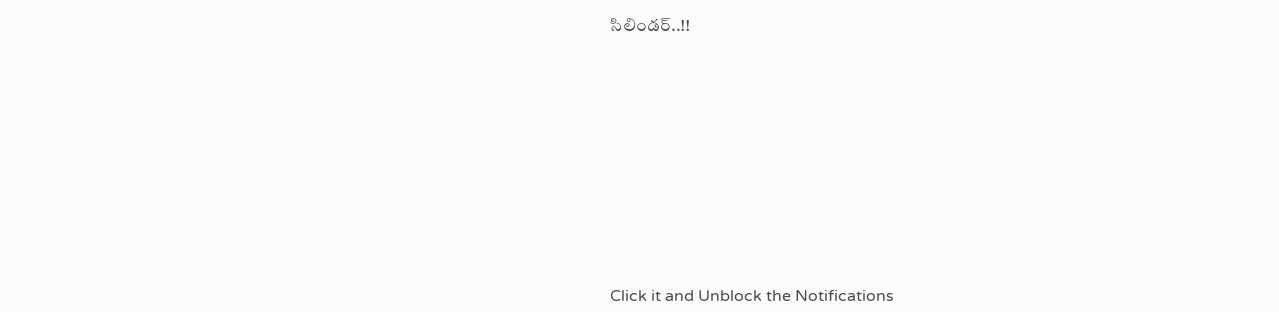సిలిండర్..!!












Click it and Unblock the Notifications